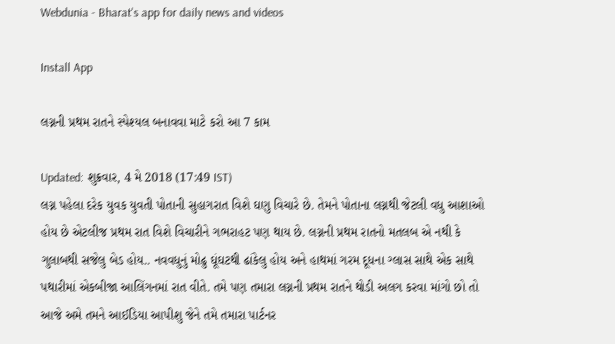Webdunia - Bharat's app for daily news and videos

Install App

લગ્નની પ્રથમ રાતને સ્પેશ્યલ બનાવવા માટે કરો આ 7 કામ

Updated: શુક્રવાર, 4 મે 2018 (17:49 IST)
લગ્ન પહેલા દરેક યુવક યુવતી પોતાની સુહાગરાત વિશે ઘણુ વિચારે છે. તેમને પોતાના લગ્નથી જેટલી વધુ આશાઓ હોય છે એટલીજ પ્રથમ રાત વિશે વિચારીને ગભરાહટ પણ થાય છે. લગ્નની પ્રથમ રાતનો મતલબ એ નથી કે ગુલાબથી સજેલુ બેડ હોય.. નવવધુનું મોઢુ ઘૂંઘટથી ઢાંકેલુ હોય અને હાથમાં ગરમ દૂધના ગ્લાસ સાથે એક સાથે પથારીમાં એકબીજા આલિંગનમાં રાત વીતે. તમે પણ તમારા લગ્નની પ્રથમ રાતને થોડી અલગ કરવા માંગો છો તો આજે અમે તમને આઈડિયા આપીશુ જેને તમે તમારા પાર્ટનર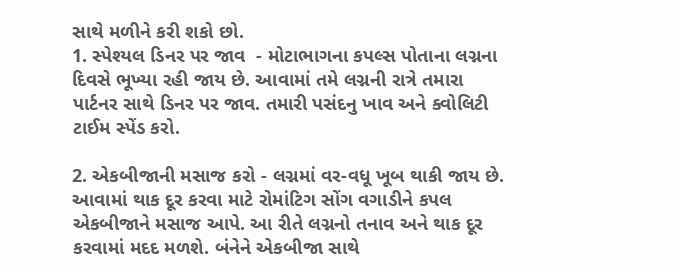સાથે મળીને કરી શકો છો.
1. સ્પેશ્યલ ડિનર પર જાવ  - મોટાભાગના કપલ્સ પોતાના લગ્નના દિવસે ભૂખ્યા રહી જાય છે. આવામાં તમે લગ્નની રાત્રે તમારા પાર્ટનર સાથે ડિનર પર જાવ. તમારી પસંદનુ ખાવ અને ક્વોલિટી ટાઈમ સ્પેંડ કરો.

2. એકબીજાની મસાજ કરો - લગ્નમાં વર-વધૂ ખૂબ થાકી જાય છે.  આવામાં થાક દૂર કરવા માટે રોમાંટિગ સોંગ વગાડીને કપલ એકબીજાને મસાજ આપે. આ રીતે લગ્નનો તનાવ અને થાક દૂર કરવામાં મદદ મળશે. બંનેને એકબીજા સાથે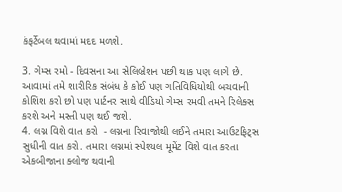કંફર્ટેબલ થવામાં મદદ મળશે.

3. ગેમ્સ રમો - દિવસના આ સેલિબ્રેશન પછી થાક પણ લાગે છે. આવામાં તમે શારીરિક સંબંધ કે કોઈ પણ ગતિવિધિયોથી બચવાની કોશિશ કરો છો પણ પાર્ટનર સાથે વીડિયો ગેમ્સ રમવી તમને રિલેક્સ કરશે અને મસ્તી પણ થઈ જશે.
4. લગ્ન વિશે વાત કરો  - લગ્નના રિવાજોથી લઈને તમારા આઉટફિટ્સ સુધીની વાત કરો. તમારા લગ્નમાં સ્પેશ્યલ મૂમેંટ વિશે વાત કરતા એકબીજાના ક્લોજ થવાની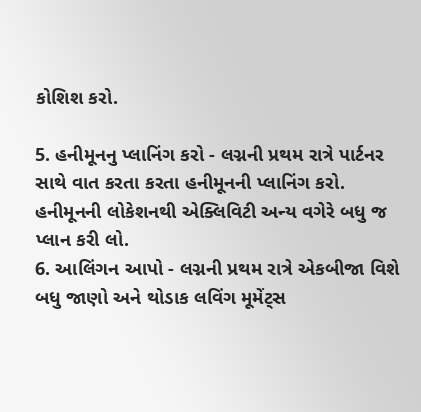કોશિશ કરો.

5. હનીમૂનનુ પ્લાનિંગ કરો - લગ્નની પ્રથમ રાત્રે પાર્ટનર સાથે વાત કરતા કરતા હનીમૂનની પ્લાનિંગ કરો. હનીમૂનની લોકેશનથી એક્લિવિટી અન્ય વગેરે બધુ જ પ્લાન કરી લો.
6. આલિંગન આપો - લગ્નની પ્રથમ રાત્રે એકબીજા વિશે બધુ જાણો અને થોડાક લવિંગ મૂમેંટ્સ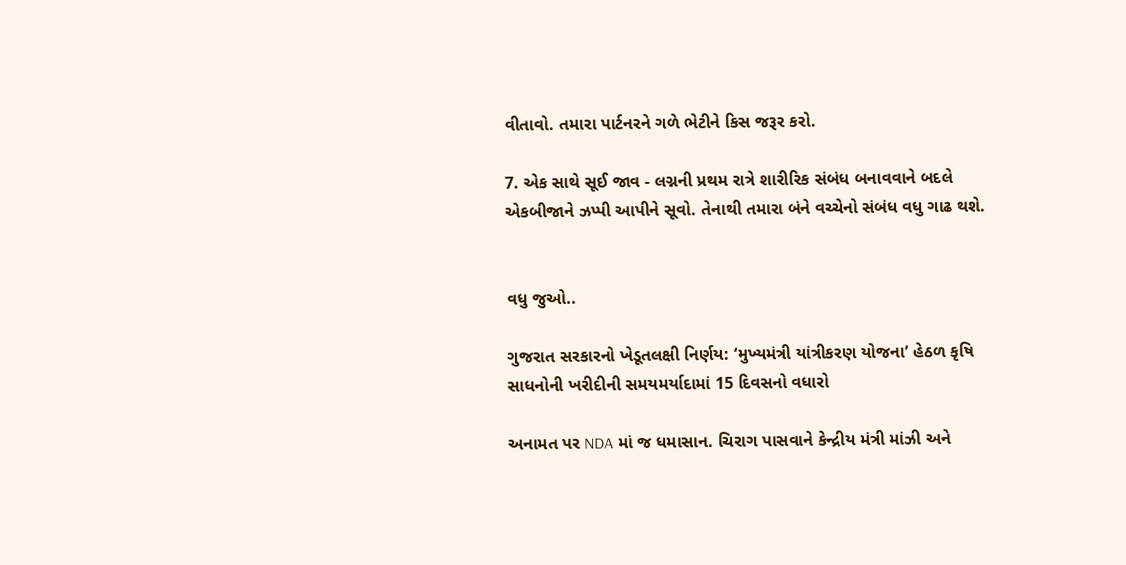વીતાવો. તમારા પાર્ટનરને ગળે ભેટીને કિસ જરૂર કરો.

7. એક સાથે સૂઈ જાવ - લગ્નની પ્રથમ રાત્રે શારીરિક સંબંધ બનાવવાને બદલે એકબીજાને ઝપ્પી આપીને સૂવો. તેનાથી તમારા બંને વચ્ચેનો સંબંધ વધુ ગાઢ થશે.


વધુ જુઓ..

ગુજરાત સરકારનો ખેડૂતલક્ષી નિર્ણય: ‘મુખ્યમંત્રી યાંત્રીકરણ યોજના’ હેઠળ કૃષિ સાધનોની ખરીદીની સમયમર્યાદામાં 15 દિવસનો વધારો

અનામત પર NDA માં જ ધમાસાન. ચિરાગ પાસવાને કેન્દ્રીય મંત્રી માંઝી અને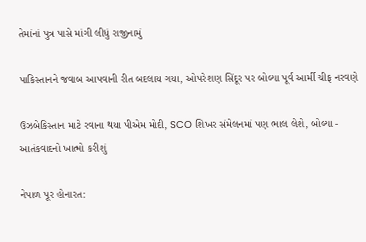તેમાંનાં પુત્ર પાસે માંગી લીધું રાજીનામું

પાકિસ્તાનને જવાબ આપવાની રીત બદલાય ગયા, ઓપરેશણ સિંદૂર પર બોલ્યા પૂર્વ આર્મી ચીફ નરવણે

ઉઝબેકિસ્તાન માટે રવાના થયા પીએમ મોદી, SCO શિખર સંમેલનમાં પણ ભાલ લેશે, બોલ્યા - આતંકવાદનો ખાત્મો કરીશું

નેપાળ પૂર હોનારત: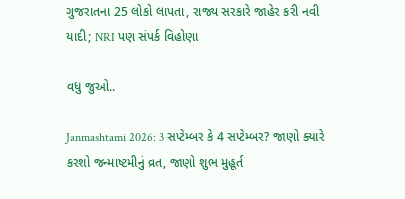ગુજરાતના 25 લોકો લાપતા, રાજ્ય સરકારે જાહેર કરી નવી યાદી; NRI પણ સંપર્ક વિહોણા

વધુ જુઓ..

Janmashtami 2026: 3 સપ્ટેમ્બર કે 4 સપ્ટેમ્બર? જાણો ક્યારે કરશો જન્માષ્ટમીનું વ્રત, જાણો શુભ મુહૂર્ત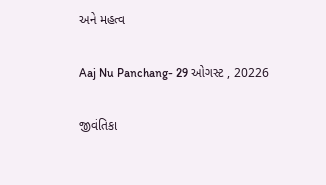અને મહત્વ

Aaj Nu Panchang- 29 ઓગસ્ટ , 20226

જીવંતિકા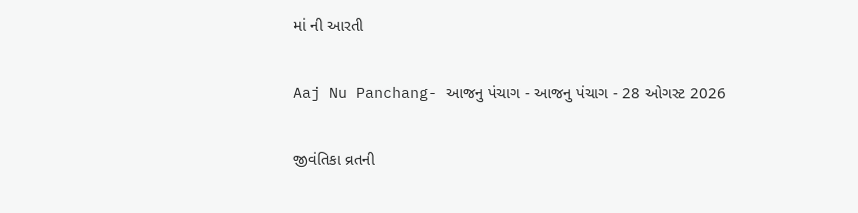માં ની આરતી

Aaj Nu Panchang- આજનુ પંચાગ - આજનુ પંચાગ - 28 ઓગસ્ટ 2026

જીવંતિકા વ્રતની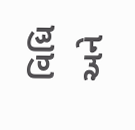વિધિ અને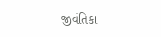જીવંતિકા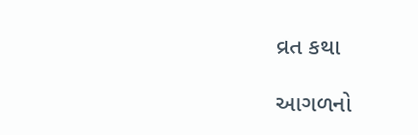વ્રત કથા

આગળનો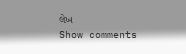લેખ
Show comments